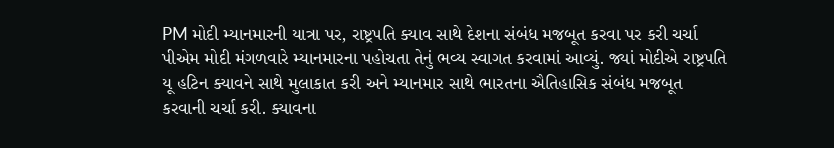PM મોદી મ્યાનમારની યાત્રા પર, રાષ્ટ્રપતિ ક્યાવ સાથે દેશના સંબંધ મજબૂત કરવા પર કરી ચર્ચા
પીએમ મોદી મંગળવારે મ્યાનમારના પહોચતા તેનું ભવ્ય સ્વાગત કરવામાં આવ્યું. જ્યાં મોદીએ રાષ્ટ્રપતિ યૂ હટિન ક્યાવને સાથે મુલાકાત કરી અને મ્યાનમાર સાથે ભારતના ઐતિહાસિક સંબંધ મજબૂત કરવાની ચર્ચા કરી. ક્યાવના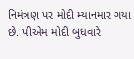નિમંત્રણ પર મોદી મ્યાનમાર ગયા છે. પીએમ મોદી બુધવારે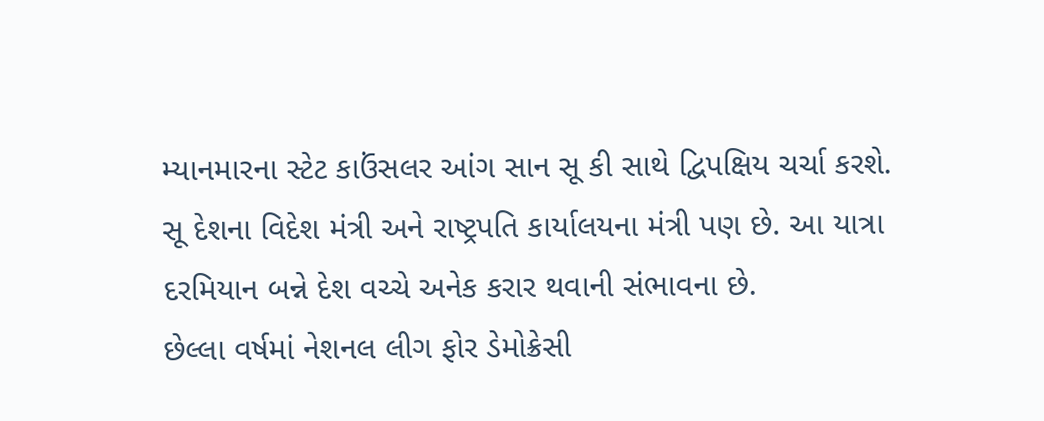મ્યાનમારના સ્ટેટ કાઉંસલર આંગ સાન સૂ કી સાથે દ્વિપક્ષિય ચર્ચા કરશે. સૂ દેશના વિદેશ મંત્રી અને રાષ્ટ્રપતિ કાર્યાલયના મંત્રી પણ છે. આ યાત્રા દરમિયાન બન્ને દેશ વચ્ચે અનેક કરાર થવાની સંભાવના છે.
છેલ્લા વર્ષમાં નેશનલ લીગ ફોર ડેમોક્રેસી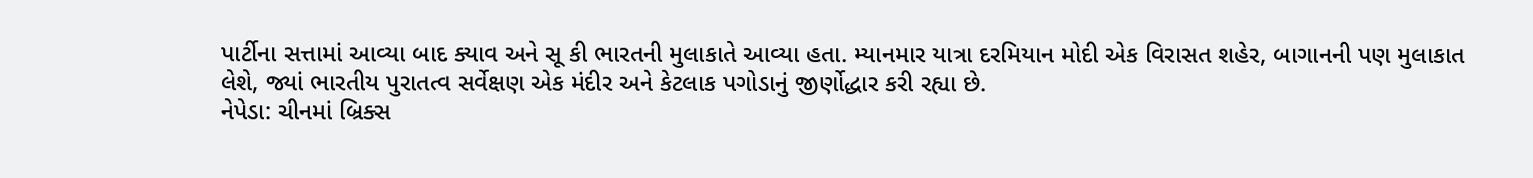પાર્ટીના સત્તામાં આવ્યા બાદ ક્યાવ અને સૂ કી ભારતની મુલાકાતે આવ્યા હતા. મ્યાનમાર યાત્રા દરમિયાન મોદી એક વિરાસત શહેર, બાગાનની પણ મુલાકાત લેશે, જ્યાં ભારતીય પુરાતત્વ સર્વેક્ષણ એક મંદીર અને કેટલાક પગોડાનું જીર્ણોદ્ધાર કરી રહ્યા છે.
નેપેડા: ચીનમાં બ્રિક્સ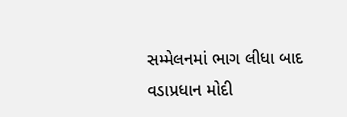સમ્મેલનમાં ભાગ લીધા બાદ વડાપ્રધાન મોદી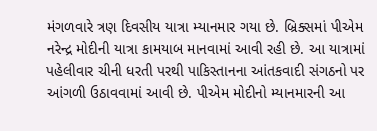મંગળવારે ત્રણ દિવસીય યાત્રા મ્યાનમાર ગયા છે. બ્રિક્સમાં પીએમ નરેન્દ્ર મોદીની યાત્રા કામયાબ માનવામાં આવી રહી છે. આ યાત્રામાં પહેલીવાર ચીની ધરતી પરથી પાકિસ્તાનના આંતકવાદી સંગઠનો પર આંગળી ઉઠાવવામાં આવી છે. પીએમ મોદીનો મ્યાનમારની આ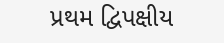પ્રથમ દ્વિપક્ષીય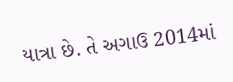યાત્રા છે. તે અગાઉ 2014માં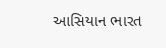આસિયાન ભારત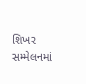શિખર સમ્મેલનમાં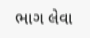ભાગ લેવા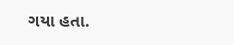ગયા હતા.